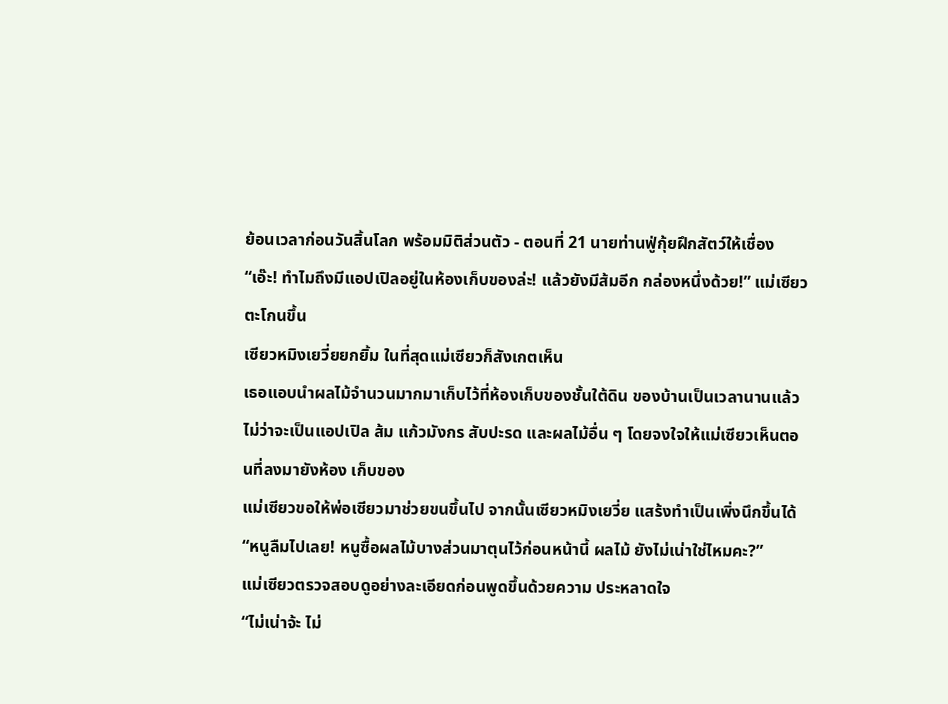ย้อนเวลาก่อนวันสิ้นโลก พร้อมมิติส่วนตัว - ตอนที่ 21 นายท่านฟู่กุ้ยฝึกสัตว์ให้เชื่อง
“เอ๊ะ! ทำไมถึงมีแอปเปิลอยู่ในห้องเก็บของล่ะ! แล้วยังมีส้มอีก กล่องหนึ่งด้วย!” แม่เซียวตะโกนขึ้น
เซียวหมิงเยวี่ยยกยิ้ม ในที่สุดแม่เซียวก็สังเกตเห็น
เธอแอบนำผลไม้จำนวนมากมาเก็บไว้ที่ห้องเก็บของชั้นใต้ดิน ของบ้านเป็นเวลานานแล้ว ไม่ว่าจะเป็นแอปเปิล ส้ม แก้วมังกร สับปะรด และผลไม้อื่น ๆ โดยจงใจให้แม่เซียวเห็นตอนที่ลงมายังห้อง เก็บของ
แม่เซียวขอให้พ่อเซียวมาช่วยขนขึ้นไป จากนั้นเซียวหมิงเยวี่ย แสร้งทำเป็นเพิ่งนึกขึ้นได้
“หนูลืมไปเลย! หนูซื้อผลไม้บางส่วนมาตุนไว้ก่อนหน้านี้ ผลไม้ ยังไม่เน่าใช่ไหมคะ?”
แม่เซียวตรวจสอบดูอย่างละเอียดก่อนพูดขึ้นด้วยความ ประหลาดใจ
“ไม่เน่าจ้ะ ไม่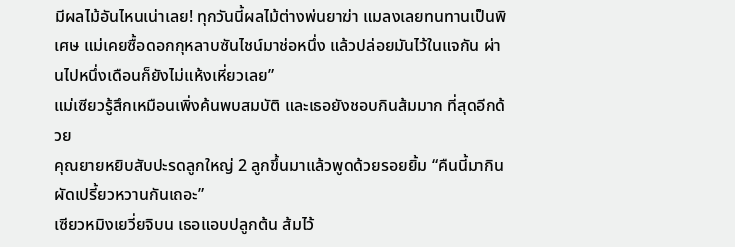มีผลไม้อันไหนเน่าเลย! ทุกวันนี้ผลไม้ต่างพ่นยาฆ่า แมลงเลยทนทานเป็นพิเศษ แม่เคยซื้อดอกกุหลาบซันไชน์มาช่อหนึ่ง แล้วปล่อยมันไว้ในแจกัน ผ่านไปหนึ่งเดือนก็ยังไม่แห้งเหี่ยวเลย”
แม่เซียวรู้สึกเหมือนเพิ่งค้นพบสมบัติ และเธอยังชอบกินส้มมาก ที่สุดอีกด้วย
คุณยายหยิบสับปะรดลูกใหญ่ 2 ลูกขึ้นมาแล้วพูดด้วยรอยยิ้ม “คืนนี้มากินผัดเปรี้ยวหวานกันเถอะ”
เซียวหมิงเยวี่ยจิบน เธอแอบปลูกต้น ส้มไว้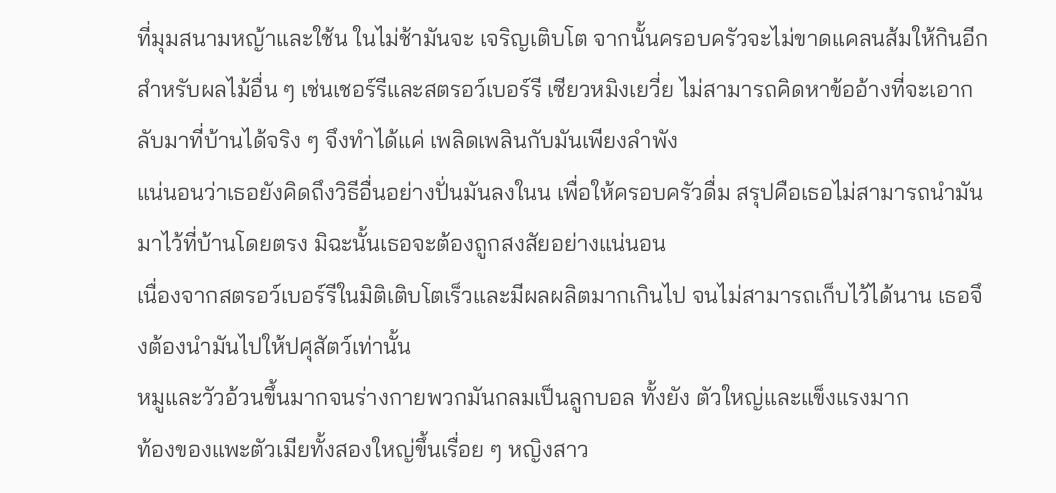ที่มุมสนามหญ้าและใช้น ในไม่ช้ามันจะ เจริญเติบโต จากนั้นครอบครัวจะไม่ขาดแคลนส้มให้กินอีก
สำหรับผลไม้อื่น ๆ เช่นเชอร์รีและสตรอว์เบอร์รี เซียวหมิงเยวี่ย ไม่สามารถคิดหาข้ออ้างที่จะเอากลับมาที่บ้านได้จริง ๆ จึงทำได้แค่ เพลิดเพลินกับมันเพียงลำพัง
แน่นอนว่าเธอยังคิดถึงวิธีอื่นอย่างปั่นมันลงในน เพื่อให้ครอบครัวดื่ม สรุปคือเธอไม่สามารถนำมันมาไว้ที่บ้านโดยตรง มิฉะนั้นเธอจะต้องถูกสงสัยอย่างแน่นอน
เนื่องจากสตรอว์เบอร์รีในมิติเติบโตเร็วและมีผลผลิตมากเกินไป จนไม่สามารถเก็บไว้ได้นาน เธอจึงต้องนำมันไปให้ปศุสัตว์เท่านั้น
หมูและวัวอ้วนขึ้นมากจนร่างกายพวกมันกลมเป็นลูกบอล ทั้งยัง ตัวใหญ่และแข็งแรงมาก
ท้องของแพะตัวเมียทั้งสองใหญ่ขึ้นเรื่อย ๆ หญิงสาว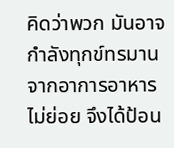คิดว่าพวก มันอาจกำลังทุกข์ทรมานจากอาการอาหารไม่ย่อย จึงได้ป้อน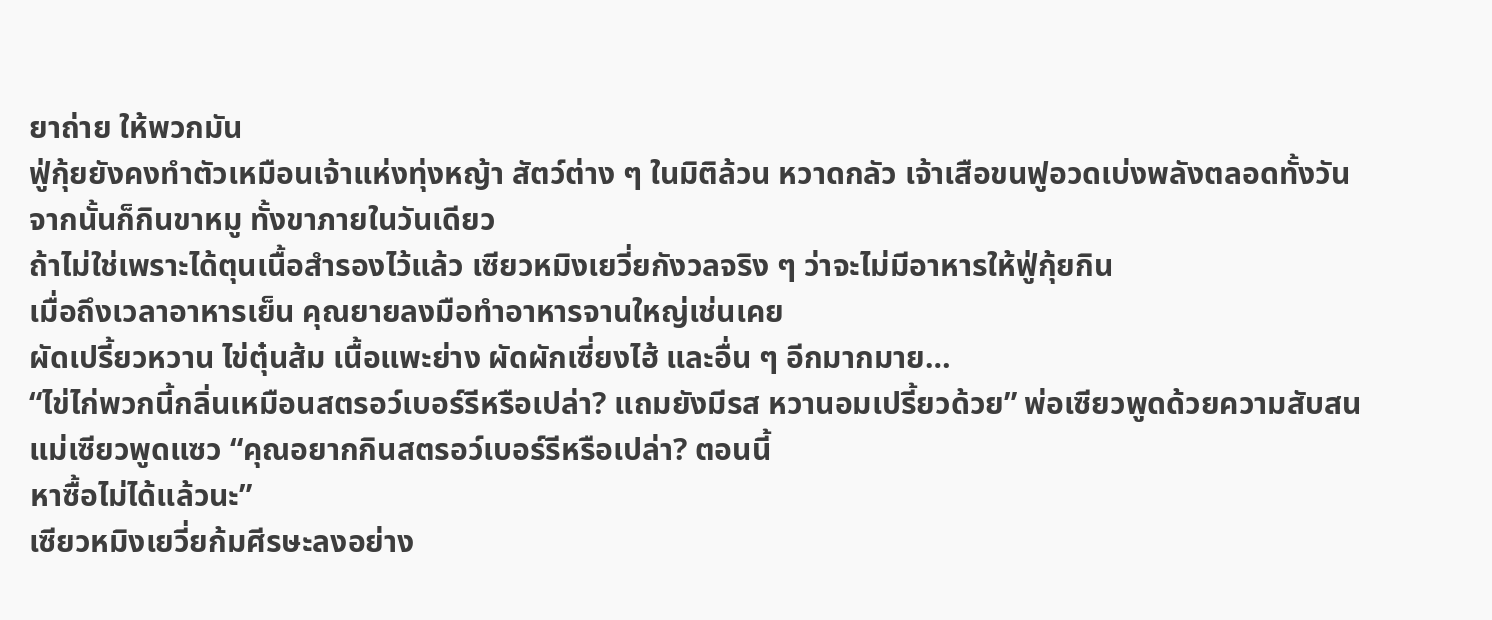ยาถ่าย ให้พวกมัน
ฟู่กุ้ยยังคงทำตัวเหมือนเจ้าแห่งทุ่งหญ้า สัตว์ต่าง ๆ ในมิติล้วน หวาดกลัว เจ้าเสือขนฟูอวดเบ่งพลังตลอดทั้งวัน จากนั้นก็กินขาหมู ทั้งขาภายในวันเดียว
ถ้าไม่ใช่เพราะได้ตุนเนื้อสำรองไว้แล้ว เซียวหมิงเยวี่ยกังวลจริง ๆ ว่าจะไม่มีอาหารให้ฟู่กุ้ยกิน
เมื่อถึงเวลาอาหารเย็น คุณยายลงมือทำอาหารจานใหญ่เช่นเคย
ผัดเปรี้ยวหวาน ไข่ตุ๋นส้ม เนื้อแพะย่าง ผัดผักเซี่ยงไฮ้ และอื่น ๆ อีกมากมาย…
“ไข่ไก่พวกนี้กลิ่นเหมือนสตรอว์เบอร์รีหรือเปล่า? แถมยังมีรส หวานอมเปรี้ยวด้วย” พ่อเซียวพูดด้วยความสับสน
แม่เซียวพูดแซว “คุณอยากกินสตรอว์เบอร์รีหรือเปล่า? ตอนนี้
หาซื้อไม่ได้แล้วนะ”
เซียวหมิงเยวี่ยก้มศีรษะลงอย่าง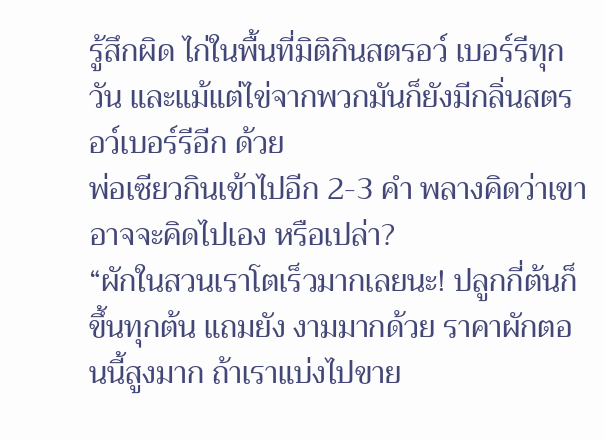รู้สึกผิด ไก่ในพื้นที่มิติกินสตรอว์ เบอร์รีทุกวัน และแม้แต่ไข่จากพวกมันก็ยังมีกลิ่นสตรอว์เบอร์รีอีก ด้วย
พ่อเซียวกินเข้าไปอีก 2-3 คำ พลางคิดว่าเขาอาจจะคิดไปเอง หรือเปล่า?
“ผักในสวนเราโตเร็วมากเลยนะ! ปลูกกี่ต้นก็ขึ้นทุกต้น แถมยัง งามมากด้วย ราคาผักตอนนี้สูงมาก ถ้าเราแบ่งไปขาย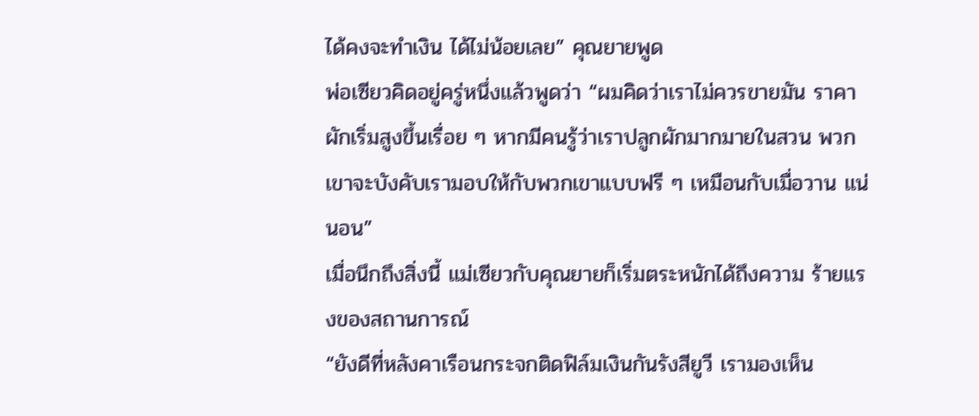ได้คงจะทำเงิน ได้ไม่น้อยเลย” คุณยายพูด
พ่อเซียวคิดอยู่ครู่หนึ่งแล้วพูดว่า “ผมคิดว่าเราไม่ควรขายมัน ราคาผักเริ่มสูงขึ้นเรื่อย ๆ หากมีคนรู้ว่าเราปลูกผักมากมายในสวน พวกเขาจะบังคับเรามอบให้กับพวกเขาแบบฟรี ๆ เหมือนกับเมื่อวาน แน่นอน”
เมื่อนึกถึงสิ่งนี้ แม่เซียวกับคุณยายก็เริ่มตระหนักได้ถึงความ ร้ายแรงของสถานการณ์
“ยังดีที่หลังคาเรือนกระจกติดฟิล์มเงินกันรังสียูวี เรามองเห็น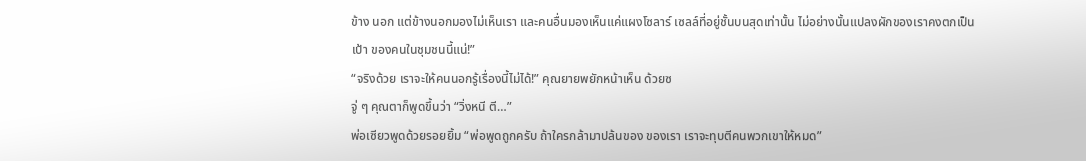ข้าง นอก แต่ข้างนอกมองไม่เห็นเรา และคนอื่นมองเห็นแค่แผงโซลาร์ เซลล์ที่อยู่ชั้นบนสุดเท่านั้น ไม่อย่างนั้นแปลงผักของเราคงตกเป็นเป้า ของคนในชุมชนนี้แน่!”
“จริงด้วย เราจะให้คนนอกรู้เรื่องนี้ไม่ได้!” คุณยายพยักหน้าเห็น ด้วยซ
จู่ ๆ คุณตาก็พูดขึ้นว่า “วิ่งหนี ตี…”
พ่อเซียวพูดด้วยรอยยิ้ม “พ่อพูดถูกครับ ถ้าใครกล้ามาปล้นของ ของเรา เราจะทุบตีคนพวกเขาให้หมด”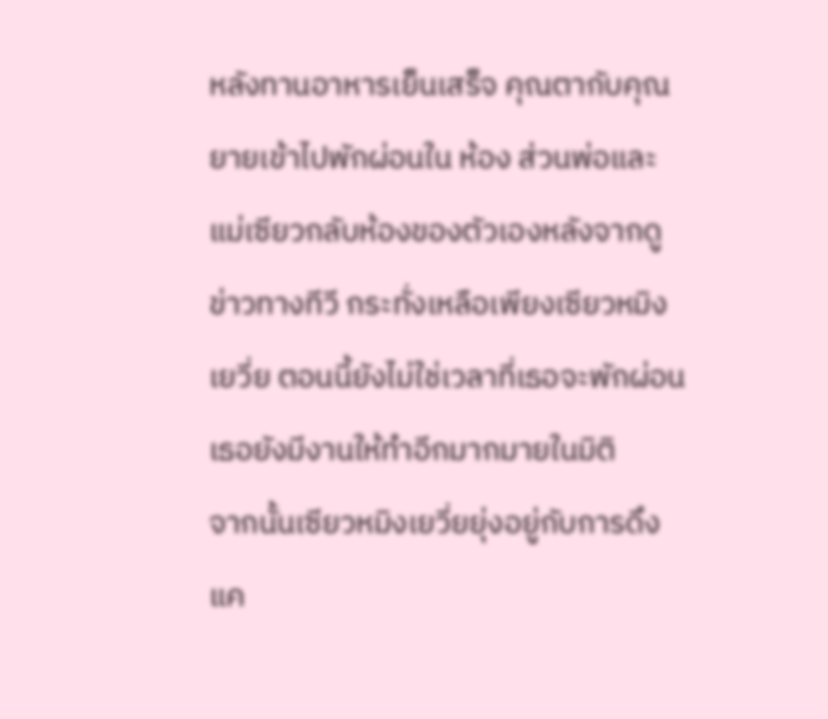หลังทานอาหารเย็นเสร็จ คุณตากับคุณยายเข้าไปพักผ่อนใน ห้อง ส่วนพ่อและแม่เซียวกลับห้องของตัวเองหลังจากดูข่าวทางทีวี กระทั่งเหลือเพียงเซียวหมิงเยวี่ย ตอนนี้ยังไม่ใช่เวลาที่เธอจะพักผ่อน
เธอยังมีงานให้ทำอีกมากมายในมิติ
จากนั้นเซียวหมิงเยวี่ยยุ่งอยู่กับการดึงแค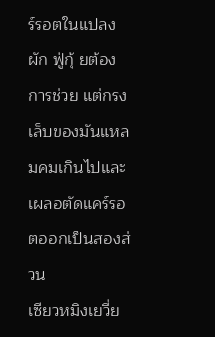ร์รอตในแปลงผัก ฟู่กุ้ ยต้องการช่วย แต่กรงเล็บของมันแหลมคมเกินไปและเผลอตัดแคร์รอ ตออกเป็นสองส่วน
เซียวหมิงเยวี่ย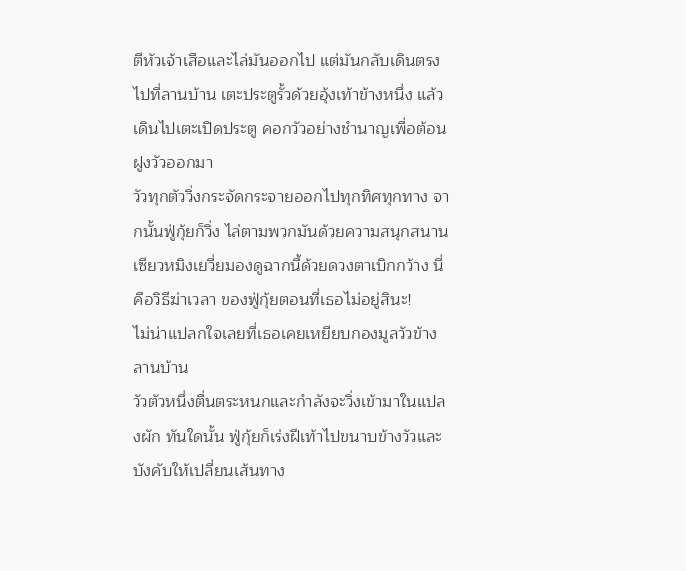ตีหัวเจ้าเสือและไล่มันออกไป แต่มันกลับเดินตรง ไปที่ลานบ้าน เตะประตูรั้วด้วยอุ้งเท้าข้างหนึ่ง แล้วเดินไปเตะเปิดประตู คอกวัวอย่างชำนาญเพื่อต้อนฝูงวัวออกมา
วัวทุกตัววิ่งกระจัดกระจายออกไปทุกทิศทุกทาง จากนั้นฟู่กุ้ยก็วิ่ง ไล่ตามพวกมันด้วยความสนุกสนาน
เซียวหมิงเยวี่ยมองดูฉากนี้ด้วยดวงตาเบิกกว้าง นี่คือวิธีฆ่าเวลา ของฟู่กุ้ยตอนที่เธอไม่อยู่สินะ!
ไม่น่าแปลกใจเลยที่เธอเคยเหยียบกองมูลวัวข้างลานบ้าน
วัวตัวหนึ่งตื่นตระหนกและกำลังจะวิ่งเข้ามาในแปลงผัก ทันใดนั้น ฟู่กุ้ยก็เร่งฝีเท้าไปขนาบข้างวัวและบังคับให้เปลี่ยนเส้นทาง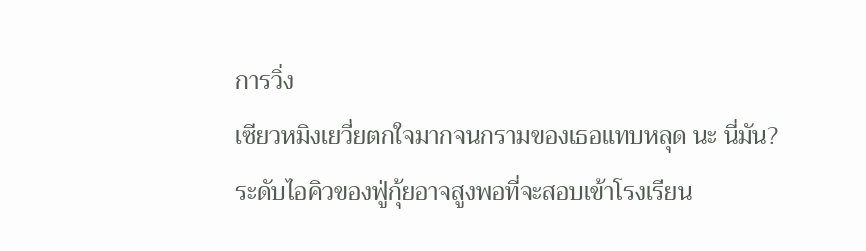การวิ่ง
เซียวหมิงเยวี่ยตกใจมากจนกรามของเธอแทบหลุด นะ นี่มัน?
ระดับไอคิวของฟู่กุ้ยอาจสูงพอที่จะสอบเข้าโรงเรียน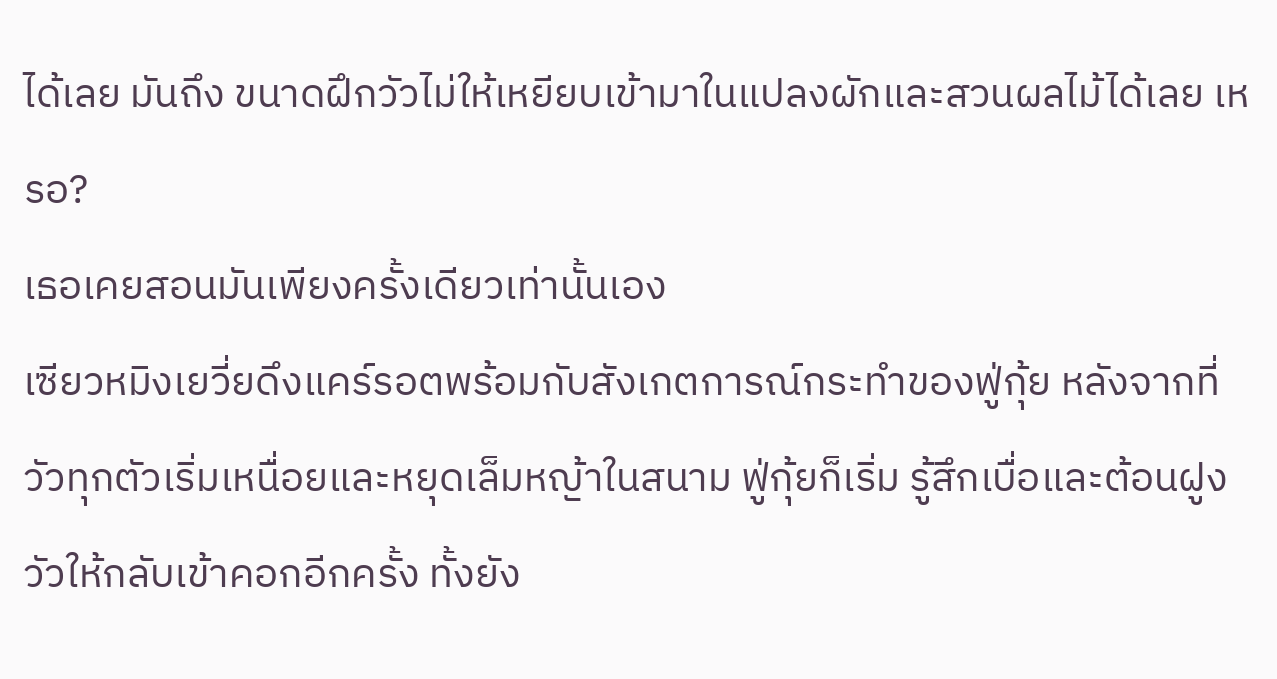ได้เลย มันถึง ขนาดฝึกวัวไม่ให้เหยียบเข้ามาในแปลงผักและสวนผลไม้ได้เลย เหรอ?
เธอเคยสอนมันเพียงครั้งเดียวเท่านั้นเอง
เซียวหมิงเยวี่ยดึงแคร์รอตพร้อมกับสังเกตการณ์กระทำของฟู่กุ้ย หลังจากที่วัวทุกตัวเริ่มเหนื่อยและหยุดเล็มหญ้าในสนาม ฟู่กุ้ยก็เริ่ม รู้สึกเบื่อและต้อนฝูงวัวให้กลับเข้าคอกอีกครั้ง ทั้งยัง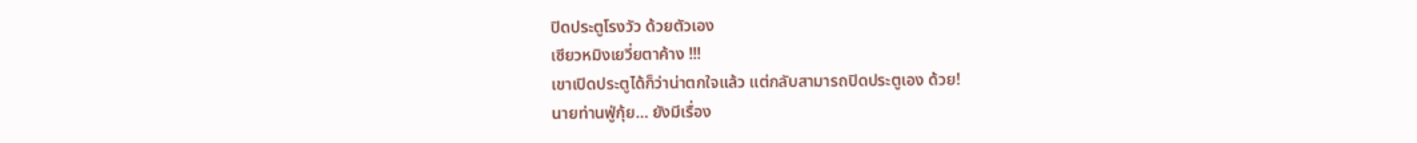ปิดประตูโรงวัว ด้วยตัวเอง
เซียวหมิงเยวี่ยตาค้าง !!!
เขาเปิดประตูได้ก็ว่าน่าตกใจแล้ว แต่กลับสามารถปิดประตูเอง ด้วย!
นายท่านฟู่กุ้ย… ยังมีเรื่อง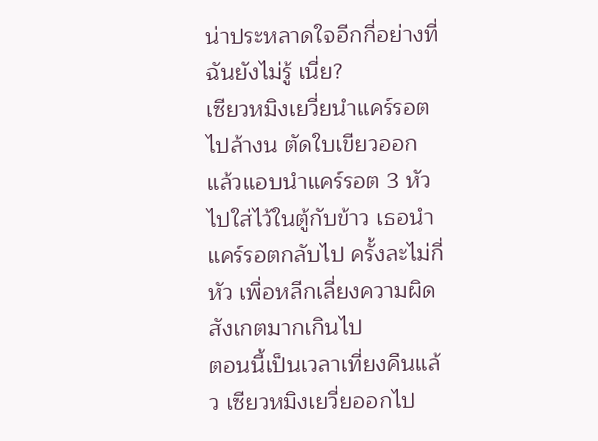น่าประหลาดใจอีกกี่อย่างที่ฉันยังไม่รู้ เนี่ย?
เซียวหมิงเยวี่ยนำแคร์รอตไปล้างน ตัดใบเขียวออก แล้วแอบนำแคร์รอต 3 หัวไปใส่ไว้ในตู้กับข้าว เธอนำแคร์รอตกลับไป ครั้งละไม่กี่หัว เพื่อหลีกเลี่ยงความผิดสังเกตมากเกินไป
ตอนนี้เป็นเวลาเที่ยงคืนแล้ว เซียวหมิงเยวี่ยออกไป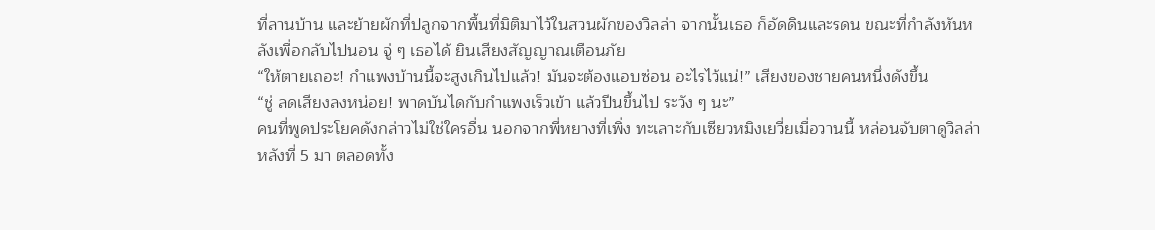ที่ลานบ้าน และย้ายผักที่ปลูกจากพื้นที่มิติมาไว้ในสวนผักของวิลล่า จากนั้นเธอ ก็อัดดินและรดน ขณะที่กำลังหันหลังเพื่อกลับไปนอน จู่ ๆ เธอได้ ยินเสียงสัญญาณเตือนภัย
“ให้ตายเถอะ! กำแพงบ้านนี้จะสูงเกินไปแล้ว! มันจะต้องแอบซ่อน อะไรไว้แน่!” เสียงของชายคนหนึ่งดังขึ้น
“ชู่ ลดเสียงลงหน่อย! พาดบันไดกับกำแพงเร็วเข้า แล้วปีนขึ้นไป ระวัง ๆ นะ”
คนที่พูดประโยคดังกล่าวไม่ใช่ใครอื่น นอกจากพี่หยางที่เพิ่ง ทะเลาะกับเซียวหมิงเยวี่ยเมื่อวานนี้ หล่อนจับตาดูวิลล่าหลังที่ 5 มา ตลอดทั้ง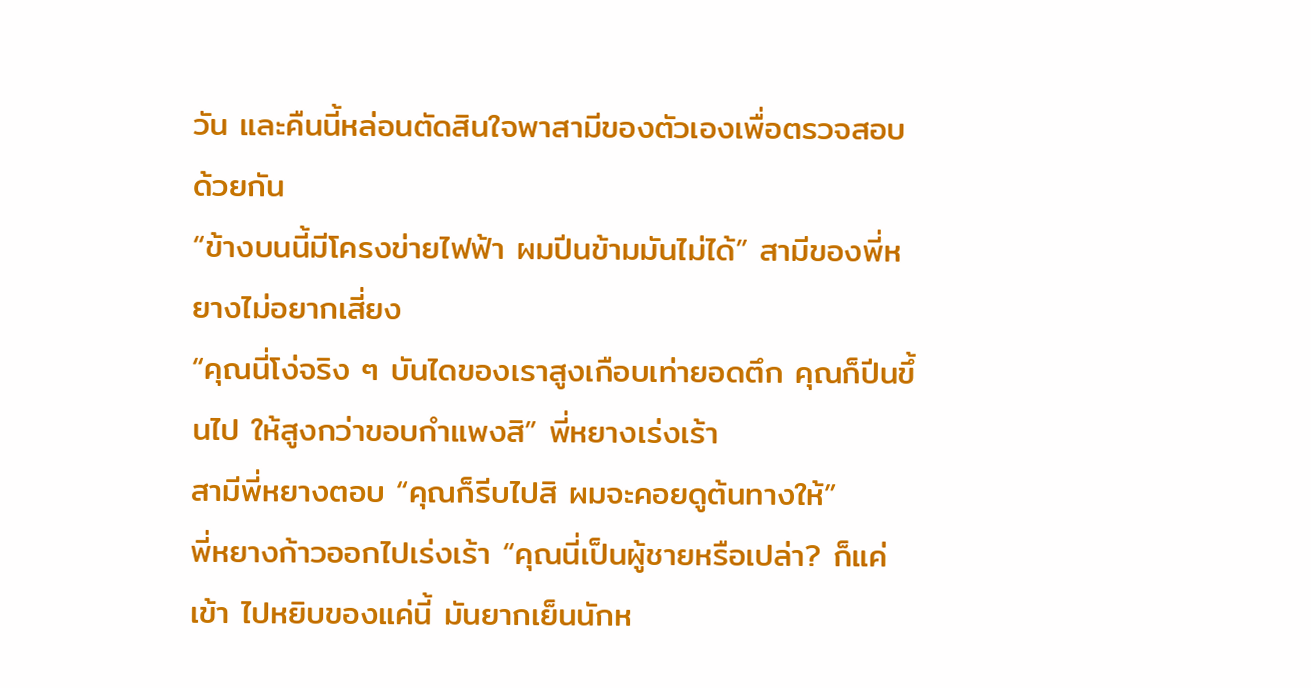วัน และคืนนี้หล่อนตัดสินใจพาสามีของตัวเองเพื่อตรวจสอบ ด้วยกัน
“ข้างบนนี้มีโครงข่ายไฟฟ้า ผมปีนข้ามมันไม่ได้” สามีของพี่ห ยางไม่อยากเสี่ยง
“คุณนี่โง่จริง ๆ บันไดของเราสูงเกือบเท่ายอดตึก คุณก็ปีนขึ้นไป ให้สูงกว่าขอบกำแพงสิ” พี่หยางเร่งเร้า
สามีพี่หยางตอบ “คุณก็รีบไปสิ ผมจะคอยดูต้นทางให้”
พี่หยางก้าวออกไปเร่งเร้า “คุณนี่เป็นผู้ชายหรือเปล่า? ก็แค่เข้า ไปหยิบของแค่นี้ มันยากเย็นนักห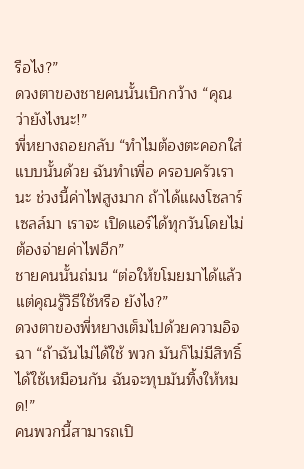รือไง?”
ดวงตาของชายคนนั้นเบิกกว้าง “คุณว่ายังไงนะ!”
พี่หยางถอยกลับ “ทำไมต้องตะคอกใส่แบบนั้นด้วย ฉันทำเพื่อ ครอบครัวเรานะ ช่วงนี้ค่าไฟสูงมาก ถ้าได้แผงโซลาร์เซลล์มา เราจะ เปิดแอร์ได้ทุกวันโดยไม่ต้องจ่ายค่าไฟอีก”
ชายคนนั้นถ่มน “ต่อให้ขโมยมาได้แล้ว แต่คุณรู้วิธีใช้หรือ ยังไง?”
ดวงตาของพี่หยางเต็มไปด้วยความอิจฉา “ถ้าฉันไม่ได้ใช้ พวก มันก็ไม่มีสิทธิ์ได้ใช้เหมือนกัน ฉันจะทุบมันทิ้งให้หมด!”
คนพวกนี้สามารถเปิ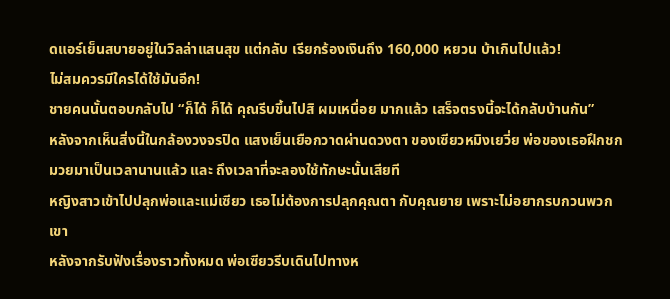ดแอร์เย็นสบายอยู่ในวิลล่าแสนสุข แต่กลับ เรียกร้องเงินถึง 160,000 หยวน บ้าเกินไปแล้ว!
ไม่สมควรมีใครได้ใช้มันอีก!
ชายคนนั้นตอบกลับไป “ก็ได้ ก็ได้ คุณรีบขึ้นไปสิ ผมเหนื่อย มากแล้ว เสร็จตรงนี้จะได้กลับบ้านกัน”
หลังจากเห็นสิ่งนี้ในกล้องวงจรปิด แสงเย็นเยือกวาดผ่านดวงตา ของเซียวหมิงเยวี่ย พ่อของเธอฝึกชกมวยมาเป็นเวลานานแล้ว และ ถึงเวลาที่จะลองใช้ทักษะนั้นเสียที
หญิงสาวเข้าไปปลุกพ่อและแม่เซียว เธอไม่ต้องการปลุกคุณตา กับคุณยาย เพราะไม่อยากรบกวนพวกเขา
หลังจากรับฟังเรื่องราวทั้งหมด พ่อเซียวรีบเดินไปทางห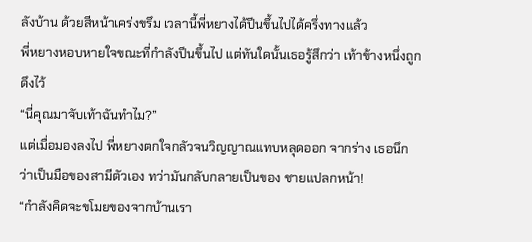ลังบ้าน ด้วยสีหน้าเคร่งขรึม เวลานี้พี่หยางได้ปีนขึ้นไปได้ครึ่งทางแล้ว
พี่หยางหอบหายใจขณะที่กำลังปีนขึ้นไป แต่ทันใดนั้นเธอรู้สึกว่า เท้าข้างหนึ่งถูกดึงไว้
“นี่คุณมาจับเท้าฉันทำไม?”
แต่เมื่อมองลงไป พี่หยางตกใจกลัวจนวิญญาณแทบหลุดออก จากร่าง เธอนึกว่าเป็นมือของสามีตัวเอง ทว่ามันกลับกลายเป็นของ ชายแปลกหน้า!
“กำลังคิดจะขโมยของจากบ้านเรา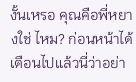งั้นเหรอ คุณคือพี่หยางใช่ ไหม? ก่อนหน้าได้เตือนไปแล้วนี่ว่าอย่า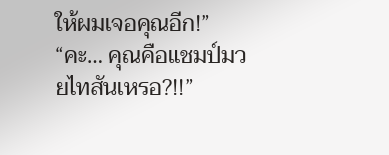ให้ผมเจอคุณอีก!”
“คะ… คุณคือแชมป์มวยไทสันเหรอ?!!”